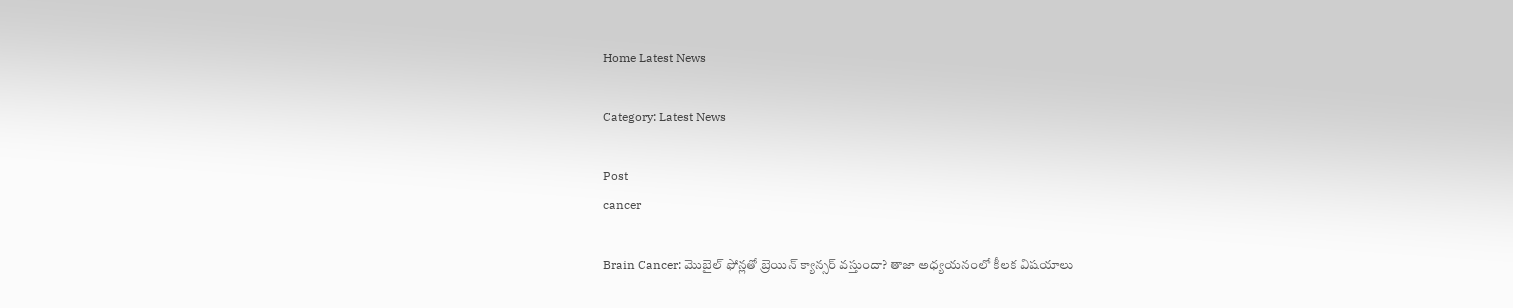Home Latest News

Category: Latest News

Post
cancer

Brain Cancer: మొబైల్‌ ఫోన్లతో బ్రెయిన్ క్యాన్సర్ వస్తుందా? తాజా అధ్యయనంలో కీలక విషయాలు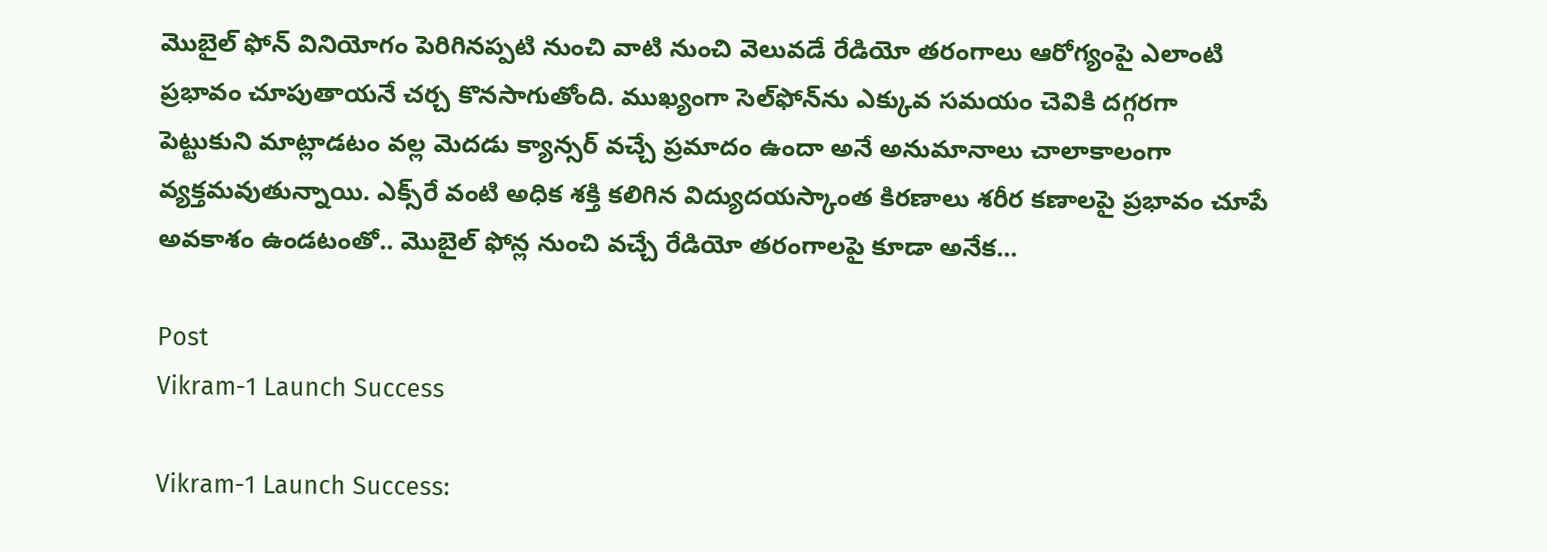మొబైల్‌ ఫోన్‌ వినియోగం పెరిగినప్పటి నుంచి వాటి నుంచి వెలువడే రేడియో తరంగాలు ఆరోగ్యంపై ఎలాంటి ప్రభావం చూపుతాయనే చర్చ కొనసాగుతోంది. ముఖ్యంగా సెల్‌ఫోన్‌ను ఎక్కువ సమయం చెవికి దగ్గరగా పెట్టుకుని మాట్లాడటం వల్ల మెదడు క్యాన్సర్‌ వచ్చే ప్రమాదం ఉందా అనే అనుమానాలు చాలాకాలంగా వ్యక్తమవుతున్నాయి. ఎక్స్‌రే వంటి అధిక శక్తి కలిగిన విద్యుదయస్కాంత కిరణాలు శరీర కణాలపై ప్రభావం చూపే అవకాశం ఉండటంతో.. మొబైల్‌ ఫోన్ల నుంచి వచ్చే రేడియో తరంగాలపై కూడా అనేక...

Post
Vikram-1 Launch Success

Vikram-1 Launch Success: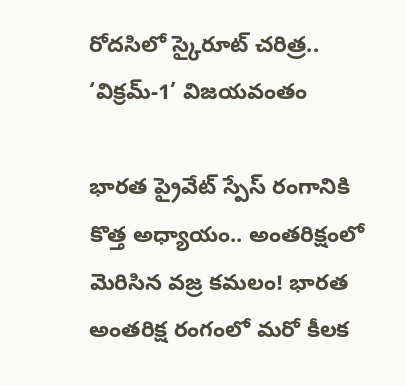రోదసిలో స్కైరూట్‌ చరిత్ర.. ‘విక్రమ్-1’ విజయవంతం

భారత ప్రైవేట్ స్పేస్ రంగానికి కొత్త అధ్యాయం.. అంతరిక్షంలో మెరిసిన వజ్ర కమలం! భారత అంతరిక్ష రంగంలో మరో కీలక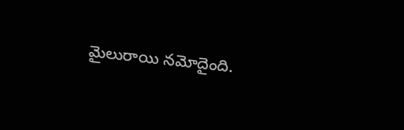మైలురాయి నమోదైంది.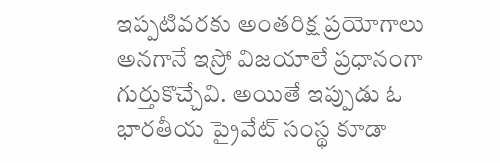ఇప్పటివరకు అంతరిక్ష ప్రయోగాలు అనగానే ఇస్రో విజయాలే ప్రధానంగా గుర్తుకొచ్చేవి. అయితే ఇప్పుడు ఓ భారతీయ ప్రైవేట్ సంస్థ కూడా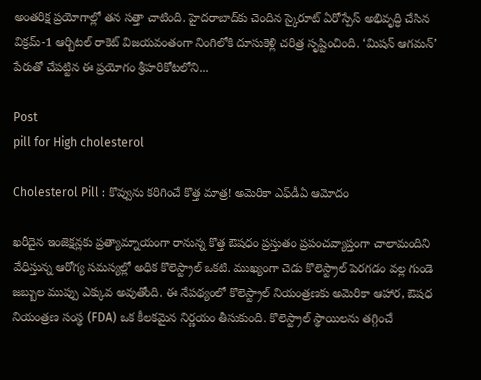అంతరిక్ష ప్రయోగాల్లో తన సత్తా చాటింది. హైదరాబాద్‌కు చెందిన స్కైరూట్ ఏరోస్పేస్ అభివృద్ధి చేసిన విక్రమ్-1 ఆర్బిటల్ రాకెట్ విజయవంతంగా నింగిలోకి దూసుకెళ్లి చరిత్ర సృష్టించింది. ‘మిషన్ ఆగమన్’ పేరుతో చేపట్టిన ఈ ప్రయోగం శ్రీహరికోటలోని...

Post
pill for High cholesterol

Cholesterol Pill : కొవ్వును కరిగించే కొత్త మాత్ర! అమెరికా ఎఫ్‌డీఏ ఆమోదం

ఖరీదైన ఇంజెక్షన్లకు ప్రత్యామ్నాయంగా రానున్న కొత్త ఔషధం ప్రస్తుతం ప్రపంచవ్యాప్తంగా చాలామందిని వేధిస్తున్న ఆరోగ్య సమస్యల్లో అధిక కొలెస్ట్రాల్ ఒకటి. ముఖ్యంగా చెడు కొలెస్ట్రాల్ పెరగడం వల్ల గుండె జబ్బుల ముప్పు ఎక్కువ అవుతోంది. ఈ నేపథ్యంలో కొలెస్ట్రాల్ నియంత్రణకు అమెరికా ఆహార, ఔషధ నియంత్రణ సంస్థ (FDA) ఒక కీలకమైన నిర్ణయం తీసుకుంది. కొలెస్ట్రాల్ స్థాయిలను తగ్గించే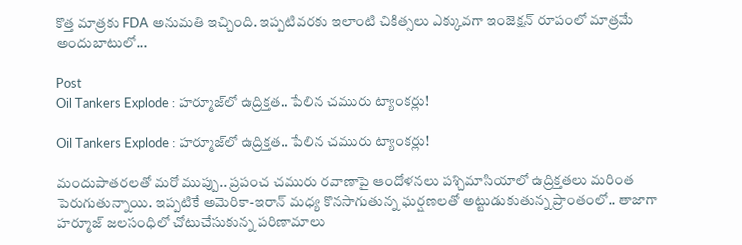కొత్త మాత్రకు FDA అనుమతి ఇచ్చింది. ఇప్పటివరకు ఇలాంటి చికిత్సలు ఎక్కువగా ఇంజెక్షన్ రూపంలో మాత్రమే అందుబాటులో...

Post
Oil Tankers Explode : హర్మూజ్‌లో ఉద్రిక్తత.. పేలిన చమురు ట్యాంకర్లు!

Oil Tankers Explode : హర్మూజ్‌లో ఉద్రిక్తత.. పేలిన చమురు ట్యాంకర్లు!

మందుపాతరలతో మరో ముప్పు.. ప్రపంచ చమురు రవాణాపై ఆందోళనలు పశ్చిమాసియాలో ఉద్రిక్తతలు మరింత పెరుగుతున్నాయి. ఇప్పటికే అమెరికా-ఇరాన్ మధ్య కొనసాగుతున్న ఘర్షణలతో అట్టుడుకుతున్న ప్రాంతంలో.. తాజాగా హర్మూజ్ జలసంధిలో చోటుచేసుకున్న పరిణామాలు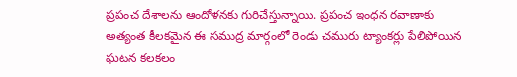ప్రపంచ దేశాలను ఆందోళనకు గురిచేస్తున్నాయి. ప్రపంచ ఇంధన రవాణాకు అత్యంత కీలకమైన ఈ సముద్ర మార్గంలో రెండు చమురు ట్యాంకర్లు పేలిపోయిన ఘటన కలకలం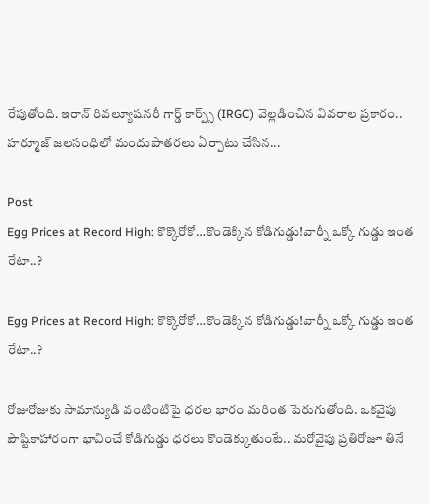రేపుతోంది. ఇరాన్ రివల్యూషనరీ గార్డ్ కార్ప్స్ (IRGC) వెల్లడించిన వివరాల ప్రకారం.. హర్మూజ్ జలసంధిలో మందుపాతరలు ఏర్పాటు చేసిన...

Post
Egg Prices at Record High: కొక్కొరోకో…కొండెక్కిన కోడిగుడ్డు!వార్నీ ఒక్కో గుడ్డు ఇంత రేటా..?

Egg Prices at Record High: కొక్కొరోకో…కొండెక్కిన కోడిగుడ్డు!వార్నీ ఒక్కో గుడ్డు ఇంత రేటా..?

రోజురోజుకు సామాన్యుడి వంటింటిపై ధరల భారం మరింత పెరుగుతోంది. ఒకవైపు పౌష్టికాహారంగా భావించే కోడిగుడ్డు ధరలు కొండెక్కుతుంటే.. మరోవైపు ప్రతిరోజూ తినే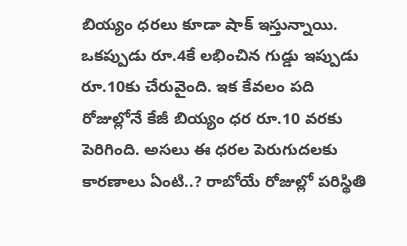బియ్యం ధరలు కూడా షాక్ ఇస్తున్నాయి. ఒకప్పుడు రూ.4కే లభించిన గుడ్డు ఇప్పుడు రూ.10కు చేరువైంది. ఇక కేవలం పది రోజుల్లోనే కేజీ బియ్యం ధర రూ.10 వరకు పెరిగింది. అసలు ఈ ధరల పెరుగుదలకు కారణాలు ఏంటి..? రాబోయే రోజుల్లో పరిస్థితి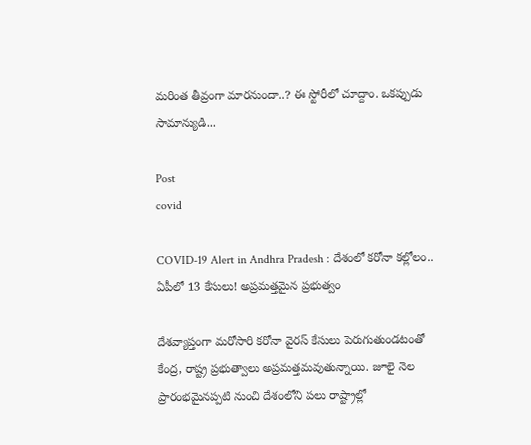మరింత తీవ్రంగా మారనుందా..? ఈ స్టోరీలో చూద్దాం. ఒకప్పుడు సామాన్యుడి...

Post
covid

COVID-19 Alert in Andhra Pradesh : దేశంలో కరోనా కల్లోలం.. ఏపీలో 13 కేసులు! అప్రమత్తమైన ప్రభుత్వం

దేశవ్యాప్తంగా మరోసారి కరోనా వైరస్ కేసులు పెరుగుతుండటంతో కేంద్ర, రాష్ట్ర ప్రభుత్వాలు అప్రమత్తమవుతున్నాయి. జూలై నెల ప్రారంభమైనప్పటి నుంచి దేశంలోని పలు రాష్ట్రాల్లో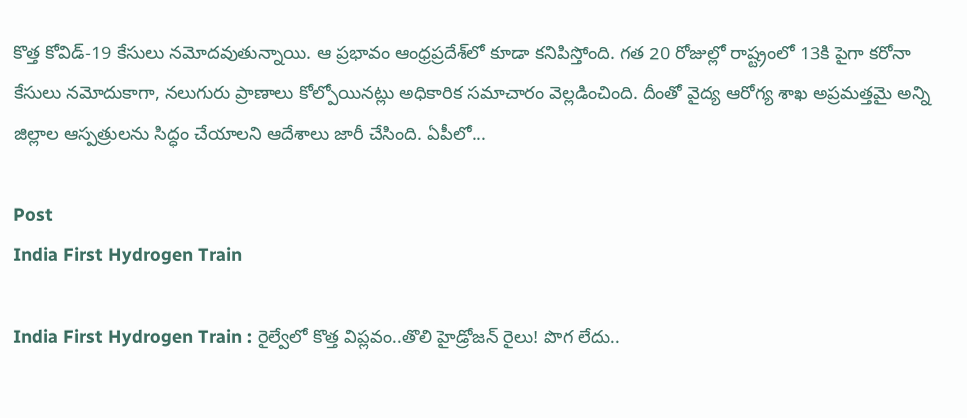కొత్త కోవిడ్-19 కేసులు నమోదవుతున్నాయి. ఆ ప్రభావం ఆంధ్రప్రదేశ్‌లో కూడా కనిపిస్తోంది. గత 20 రోజుల్లో రాష్ట్రంలో 13కి పైగా కరోనా కేసులు నమోదుకాగా, నలుగురు ప్రాణాలు కోల్పోయినట్లు అధికారిక సమాచారం వెల్లడించింది. దీంతో వైద్య ఆరోగ్య శాఖ అప్రమత్తమై అన్ని జిల్లాల ఆస్పత్రులను సిద్ధం చేయాలని ఆదేశాలు జారీ చేసింది. ఏపీలో...

Post
India First Hydrogen Train

India First Hydrogen Train : రైల్వేలో కొత్త విప్లవం..తొలి హైడ్రోజన్ రైలు! పొగ లేదు..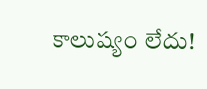కాలుష్యం లేదు!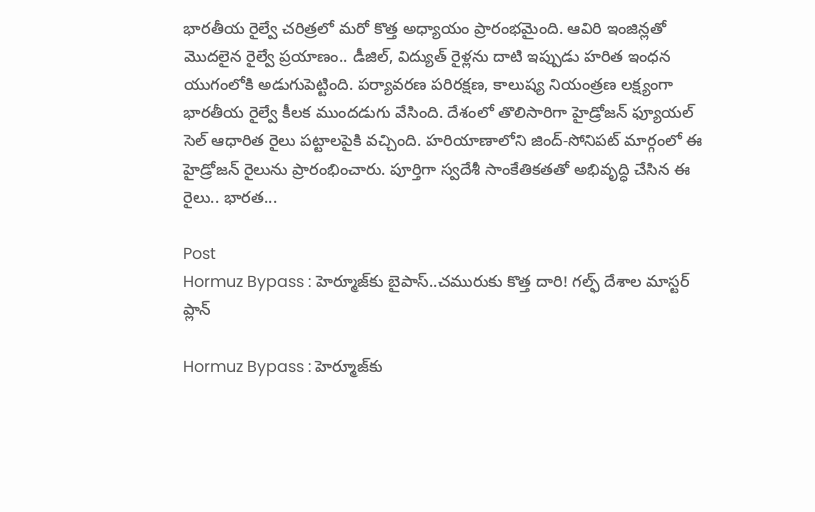భారతీయ రైల్వే చరిత్రలో మరో కొత్త అధ్యాయం ప్రారంభమైంది. ఆవిరి ఇంజిన్లతో మొదలైన రైల్వే ప్రయాణం.. డీజిల్‌, విద్యుత్‌ రైళ్లను దాటి ఇప్పుడు హరిత ఇంధన యుగంలోకి అడుగుపెట్టింది. పర్యావరణ పరిరక్షణ, కాలుష్య నియంత్రణ లక్ష్యంగా భారతీయ రైల్వే కీలక ముందడుగు వేసింది. దేశంలో తొలిసారిగా హైడ్రోజన్‌ ఫ్యూయల్‌ సెల్‌ ఆధారిత రైలు పట్టాలపైకి వచ్చింది. హరియాణాలోని జింద్‌-సోనిపట్‌ మార్గంలో ఈ హైడ్రోజన్‌ రైలును ప్రారంభించారు. పూర్తిగా స్వదేశీ సాంకేతికతతో అభివృద్ధి చేసిన ఈ రైలు.. భారత...

Post
Hormuz Bypass : హెర్మూజ్‌కు బైపాస్..చమురుకు కొత్త దారి! గల్ఫ్ దేశాల మాస్టర్ ప్లాన్

Hormuz Bypass : హెర్మూజ్‌కు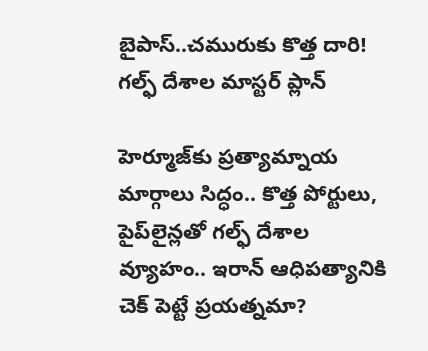బైపాస్..చమురుకు కొత్త దారి! గల్ఫ్ దేశాల మాస్టర్ ప్లాన్

హెర్మూజ్‌కు ప్రత్యామ్నాయ మార్గాలు సిద్ధం.. కొత్త పోర్టులు, పైప్‌లైన్లతో గల్ఫ్ దేశాల వ్యూహం.. ఇరాన్ ఆధిపత్యానికి చెక్ పెట్టే ప్రయత్నమా?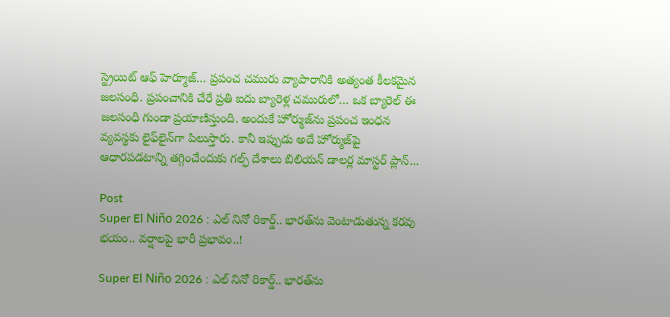స్ట్రెయిట్ ఆఫ్ హెర్మూజ్‌… ప్రపంచ చమురు వ్యాపారానికి అత్యంత కీలకమైన జలసంధి. ప్రపంచానికి చేరే ప్రతి ఐదు బ్యారెళ్ల చమురులో… ఒక బ్యారెల్ ఈ జలసంధి గుండా ప్రయాణిస్తుంది. అందుకే హోర్ముజ్‌ను ప్రపంచ ఇంధన వ్యవస్థకు లైఫ్‌లైన్‌గా పిలుస్తారు. కానీ ఇప్పుడు అదే హోర్ముజ్‌పై ఆధారపడటాన్ని తగ్గించేందుకు గల్ఫ్ దేశాలు బిలియన్ డాలర్ల మాస్టర్ ప్లాన్...

Post
Super El Niño 2026 : ఎల్ నినో రికార్డ్.. భారత్‌ను వెంటాడుతున్న కరవు భయం.. వర్షాలపై భారీ ప్రభావం..!

Super El Niño 2026 : ఎల్ నినో రికార్డ్.. భారత్‌ను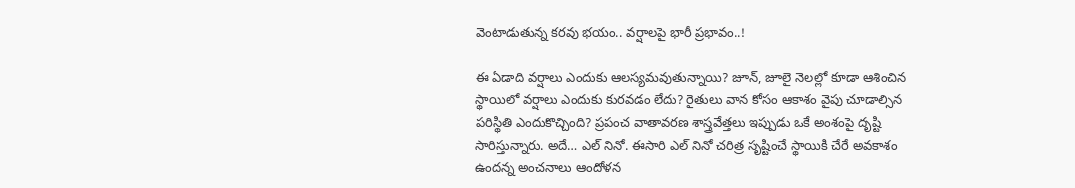వెంటాడుతున్న కరవు భయం.. వర్షాలపై భారీ ప్రభావం..!

ఈ ఏడాది వర్షాలు ఎందుకు ఆలస్యమవుతున్నాయి? జూన్, జూలై నెలల్లో కూడా ఆశించిన స్థాయిలో వర్షాలు ఎందుకు కురవడం లేదు? రైతులు వాన కోసం ఆకాశం వైపు చూడాల్సిన పరిస్థితి ఎందుకొచ్చింది? ప్రపంచ వాతావరణ శాస్త్రవేత్తలు ఇప్పుడు ఒకే అంశంపై దృష్టి సారిస్తున్నారు. అదే… ఎల్ నినో. ఈసారి ఎల్ నినో చరిత్ర సృష్టించే స్థాయికి చేరే అవకాశం ఉందన్న అంచనాలు ఆందోళన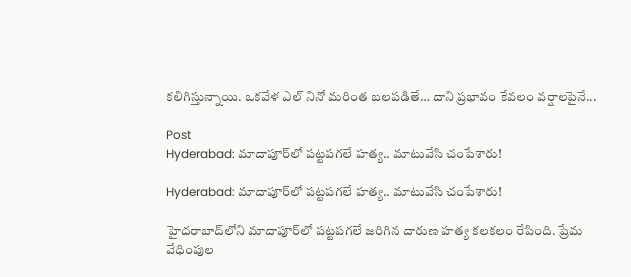కలిగిస్తున్నాయి. ఒకవేళ ఎల్ నినో మరింత బలపడితే… దాని ప్రభావం కేవలం వర్షాలపైనే...

Post
Hyderabad: మాదాపూర్‌లో పట్టపగలే హత్య.. మాటువేసి చంపేశారు!

Hyderabad: మాదాపూర్‌లో పట్టపగలే హత్య.. మాటువేసి చంపేశారు!

హైదరాబాద్‌లోని మాదాపూర్‌లో పట్టపగలే జరిగిన దారుణ హత్య కలకలం రేపింది. ప్రేమ వేధింపుల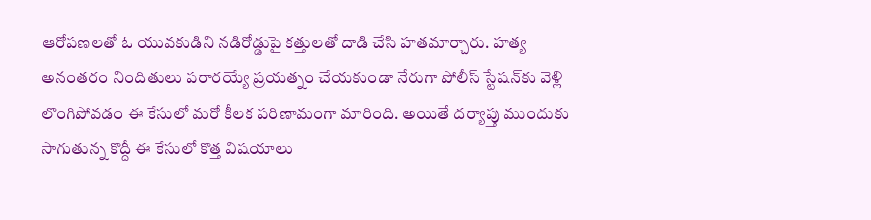ఆరోపణలతో ఓ యువకుడిని నడిరోడ్డుపై కత్తులతో దాడి చేసి హతమార్చారు. హత్య అనంతరం నిందితులు పరారయ్యే ప్రయత్నం చేయకుండా నేరుగా పోలీస్ స్టేషన్‌కు వెళ్లి లొంగిపోవడం ఈ కేసులో మరో కీలక పరిణామంగా మారింది. అయితే దర్యాప్తు ముందుకు సాగుతున్న కొద్దీ ఈ కేసులో కొత్త విషయాలు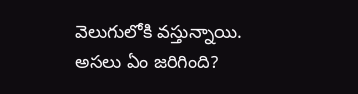వెలుగులోకి వస్తున్నాయి. అసలు ఏం జరిగింది?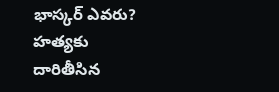భాస్కర్ ఎవరు? హత్యకు దారితీసిన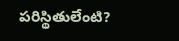పరిస్థితులేంటి?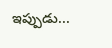ఇప్పుడు...